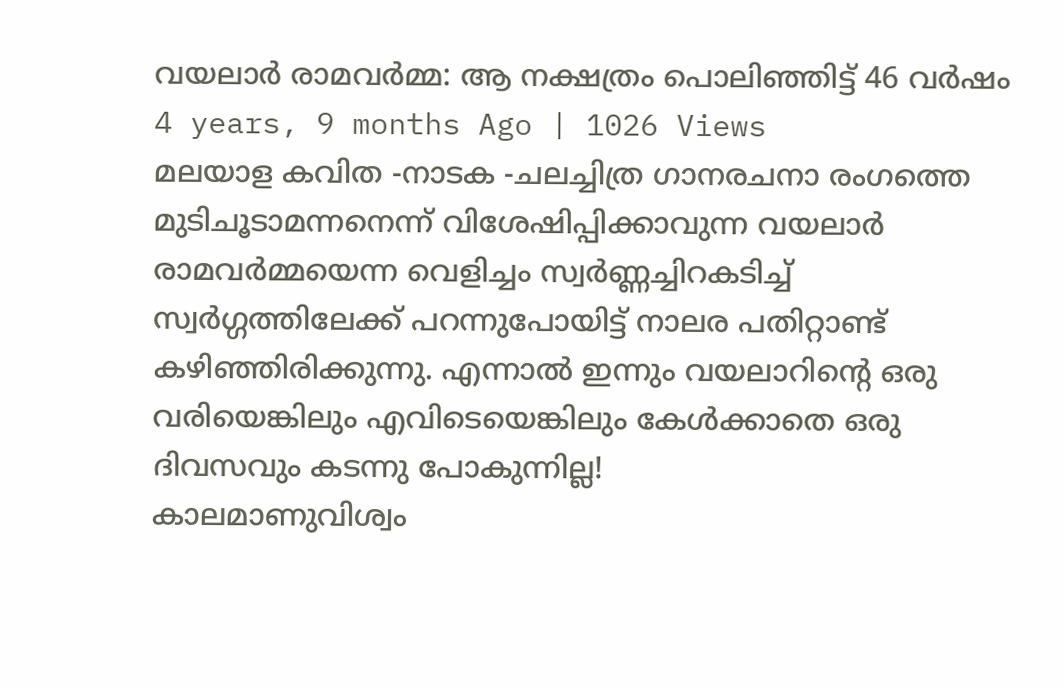വയലാർ രാമവർമ്മ: ആ നക്ഷത്രം പൊലിഞ്ഞിട്ട് 46 വർഷം
4 years, 9 months Ago | 1026 Views
മലയാള കവിത -നാടക -ചലച്ചിത്ര ഗാനരചനാ രംഗത്തെ മുടിചൂടാമന്നനെന്ന് വിശേഷിപ്പിക്കാവുന്ന വയലാർ രാമവർമ്മയെന്ന വെളിച്ചം സ്വർണ്ണച്ചിറകടിച്ച് സ്വർഗ്ഗത്തിലേക്ക് പറന്നുപോയിട്ട് നാലര പതിറ്റാണ്ട് കഴിഞ്ഞിരിക്കുന്നു. എന്നാൽ ഇന്നും വയലാറിന്റെ ഒരു വരിയെങ്കിലും എവിടെയെങ്കിലും കേൾക്കാതെ ഒരു ദിവസവും കടന്നു പോകുന്നില്ല!
കാലമാണുവിശ്വം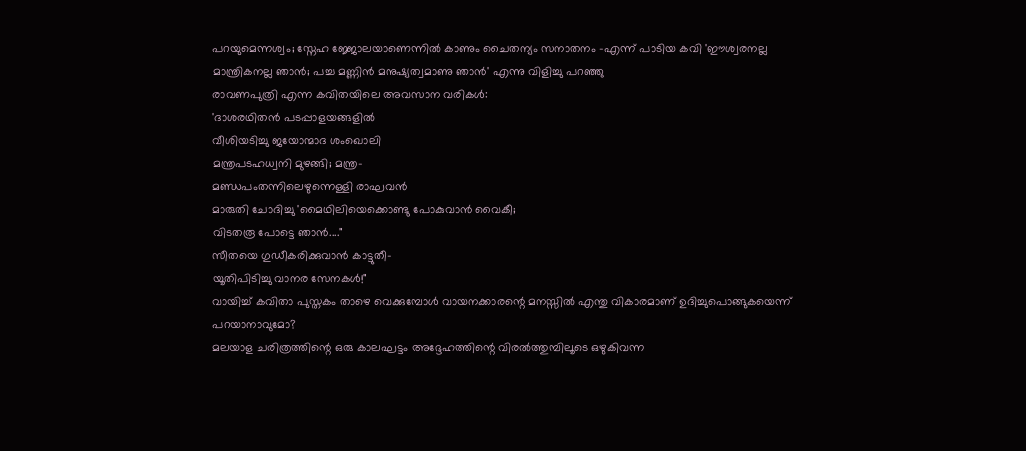പറയുമെന്നശ്വം; സ്നേഹ ജ്ജോലയാണെന്നിൽ കാണും ചൈതന്യം സനാതനം -എന്ന് പാടിയ കവി 'ഈശ്വരനല്ല മാന്ത്രികനല്ല ഞാൻ; പച്ച മണ്ണിൻ മനുഷ്യത്വമാണു ഞാൻ' എന്നു വിളിച്ചു പറഞ്ഞു
രാവണപുത്രി എന്ന കവിതയിലെ അവസാന വരികൾ:
'ദാശരഥിതൻ പടപ്പാളയങ്ങളിൽ
വീശിയടിച്ചു ജയോന്മാദ ശംഖൊലി
മന്ത്രപടഹധ്വനി മുഴങ്ങി; മന്ത്ര-
മണ്ഡപംതന്നിലെഴുന്നെള്ളി രാഘവൻ
മാരുതി ചോദിച്ചു 'മൈഥിലിയെക്കൊണ്ടു പോകുവാൻ വൈകീ;
വിടതരൂ പോട്ടെ ഞാൻ...."
സീതയെ ഗുഡീകരിക്കുവാൻ കാട്ടുതീ-
യൂതിപിടിച്ചു വാനര സേനകൾ!"
വായിച്ച് കവിതാ പുസ്തകം താഴെ വെക്കുമ്പോൾ വായനക്കാരന്റെ മനസ്സിൽ എന്തു വികാരമാണ് ഉദിച്ചുപൊങ്ങുകയെന്ന് പറയാനാവുമോ?
മലയാള ചരിത്രത്തിന്റെ ഒരു കാലഘട്ടം അദ്ദേഹത്തിന്റെ വിരൽത്തുമ്പിലൂടെ ഒഴുകിവന്ന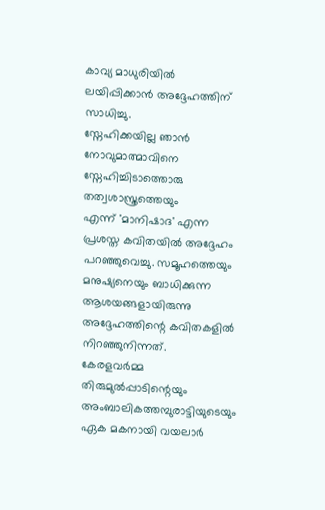കാവ്യ മാധുരിയിൽ ലയിപ്പിക്കാൻ അദ്ദേഹത്തിന് സാധിച്ചു.
സ്നേഹിക്കയില്ല ഞാൻ നോവുമാത്മാവിനെ
സ്നേഹിച്ചിടാത്തൊരു തത്വശാസ്ത്രത്തെയും
എന്ന് 'മാനിഷാദ' എന്ന പ്രശസ്ത കവിതയിൽ അദ്ദേഹം പറഞ്ഞുവെച്ചു. സമൂഹത്തെയും മനുഷ്യനെയും ബാധിക്കുന്ന ആശയങ്ങളായിരുന്നു അദ്ദേഹത്തിന്റെ കവിതകളിൽ നിറഞ്ഞുനിന്നത്.
കേരളവർമ്മ തിരുമുൽപ്പാടിന്റെയും അംബാലികത്തമ്പുരാട്ടിയുടെയും ഏക മകനായി വയലാർ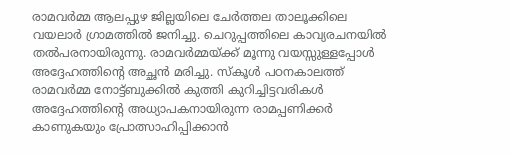രാമവർമ്മ ആലപ്പുഴ ജില്ലയിലെ ചേർത്തല താലൂക്കിലെ വയലാർ ഗ്രാമത്തിൽ ജനിച്ചു. ചെറുപ്പത്തിലെ കാവ്യരചനയിൽ തൽപരനായിരുന്നു. രാമവർമ്മയ്ക്ക് മൂന്നു വയസ്സുള്ളപ്പോൾ അദ്ദേഹത്തിന്റെ അച്ഛൻ മരിച്ചു. സ്കൂൾ പഠനകാലത്ത് രാമവർമ്മ നോട്ട്ബുക്കിൽ കുത്തി കുറിച്ചിട്ടവരികൾ അദ്ദേഹത്തിന്റെ അധ്യാപകനായിരുന്ന രാമപ്പണിക്കർ കാണുകയും പ്രോത്സാഹിപ്പിക്കാൻ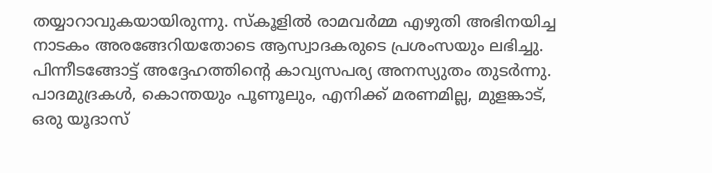തയ്യാറാവുകയായിരുന്നു. സ്കൂളിൽ രാമവർമ്മ എഴുതി അഭിനയിച്ച നാടകം അരങ്ങേറിയതോടെ ആസ്വാദകരുടെ പ്രശംസയും ലഭിച്ചു.
പിന്നീടങ്ങോട്ട് അദ്ദേഹത്തിന്റെ കാവ്യസപര്യ അനസ്യുതം തുടർന്നു. പാദമുദ്രകൾ, കൊന്തയും പൂണൂലും, എനിക്ക് മരണമില്ല, മുളങ്കാട്, ഒരു യൂദാസ്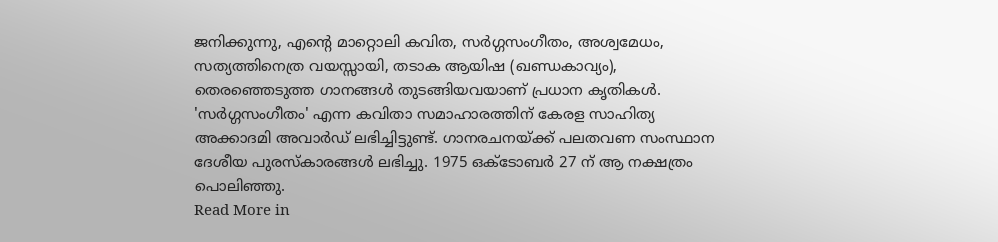ജനിക്കുന്നു, എന്റെ മാറ്റൊലി കവിത, സർഗ്ഗസംഗീതം, അശ്വമേധം, സത്യത്തിനെത്ര വയസ്സായി, തടാക ആയിഷ (ഖണ്ഡകാവ്യം), തെരഞ്ഞെടുത്ത ഗാനങ്ങൾ തുടങ്ങിയവയാണ് പ്രധാന കൃതികൾ. 'സർഗ്ഗസംഗീതം' എന്ന കവിതാ സമാഹാരത്തിന് കേരള സാഹിത്യ അക്കാദമി അവാർഡ് ലഭിച്ചിട്ടുണ്ട്. ഗാനരചനയ്ക്ക് പലതവണ സംസ്ഥാന ദേശീയ പുരസ്കാരങ്ങൾ ലഭിച്ചു. 1975 ഒക്ടോബർ 27 ന് ആ നക്ഷത്രം പൊലിഞ്ഞു.
Read More in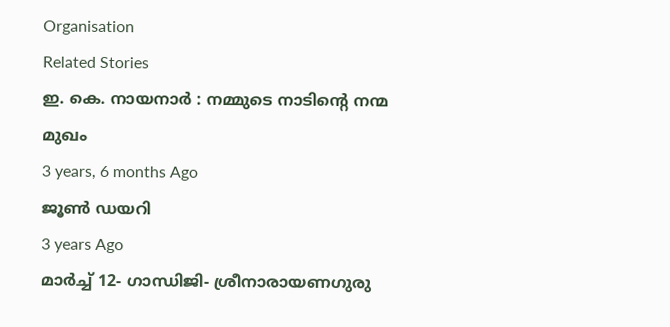Organisation
Related Stories
ഇ. കെ. നായനാർ : നമ്മുടെ നാടിന്റെ നന്മ മുഖം
3 years, 6 months Ago
ജൂൺ ഡയറി
3 years Ago
മാർച്ച് 12- ഗാന്ധിജി- ശ്രീനാരായണഗുരു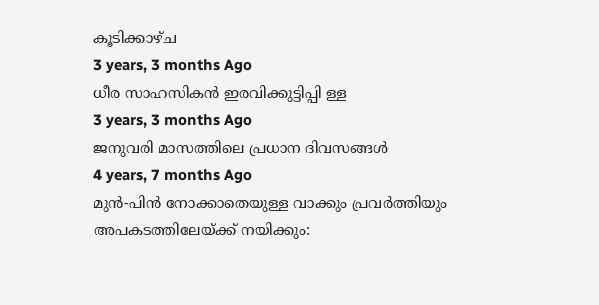കൂടിക്കാഴ്ച
3 years, 3 months Ago
ധീര സാഹസികൻ ഇരവിക്കുട്ടിപ്പി ള്ള
3 years, 3 months Ago
ജനുവരി മാസത്തിലെ പ്രധാന ദിവസങ്ങൾ
4 years, 7 months Ago
മുൻ-പിൻ നോക്കാതെയുള്ള വാക്കും പ്രവർത്തിയും അപകടത്തിലേയ്ക്ക് നയിക്കും: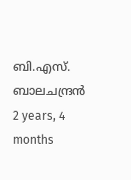ബി.എസ്. ബാലചന്ദ്രൻ
2 years, 4 months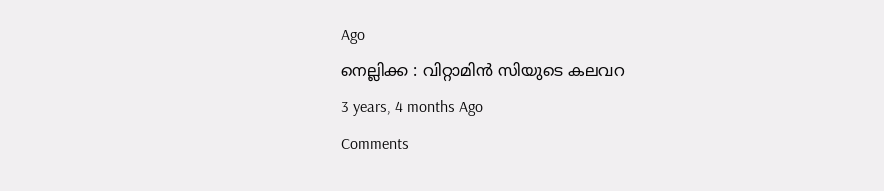Ago
നെല്ലിക്ക : വിറ്റാമിൻ സിയുടെ കലവറ
3 years, 4 months Ago
Comments